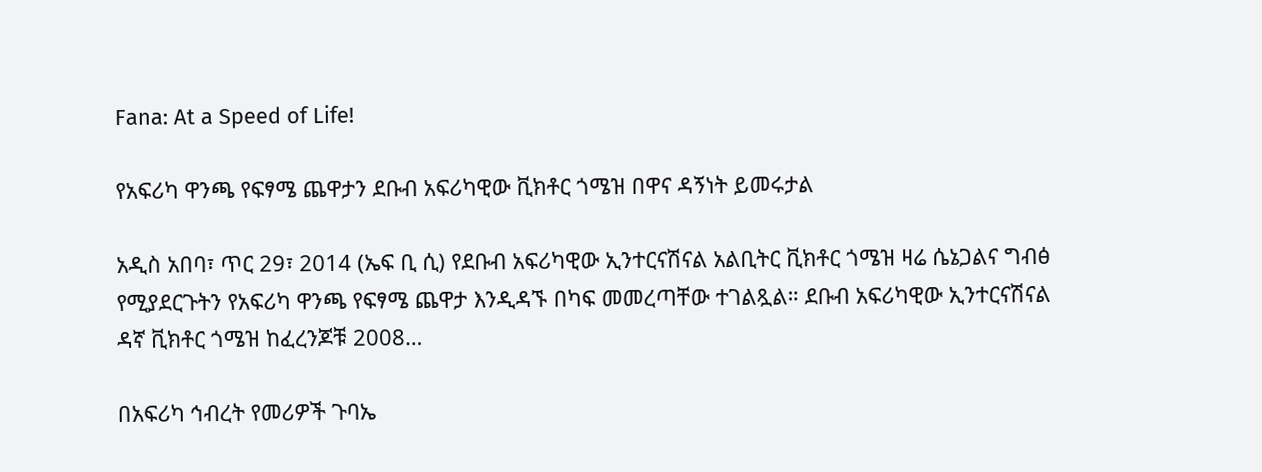Fana: At a Speed of Life!

የአፍሪካ ዋንጫ የፍፃሜ ጨዋታን ደቡብ አፍሪካዊው ቪክቶር ጎሜዝ በዋና ዳኝነት ይመሩታል

አዲስ አበባ፣ ጥር 29፣ 2014 (ኤፍ ቢ ሲ) የደቡብ አፍሪካዊው ኢንተርናሽናል አልቢትር ቪክቶር ጎሜዝ ዛሬ ሴኔጋልና ግብፅ የሚያደርጉትን የአፍሪካ ዋንጫ የፍፃሜ ጨዋታ እንዲዳኙ በካፍ መመረጣቸው ተገልጿል። ደቡብ አፍሪካዊው ኢንተርናሽናል ዳኛ ቪክቶር ጎሜዝ ከፈረንጆቹ 2008…

በአፍሪካ ኅብረት የመሪዎች ጉባኤ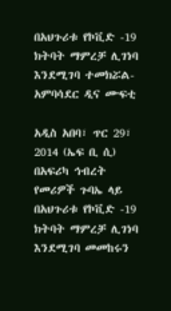በአህጉሪቱ የኮቪድ -19 ክትባት ማምረቻ ሊገነባ እንደሚገባ ተመክሯል-አምባሳደር ዲና ሙፍቲ

አዲስ አበባ፣ ጥር 29፣ 2014 (ኤፍ ቢ ሲ) በአፍሪካ ኅብረት የመሪዎች ጉባኤ ላይ በአህጉሪቱ የኮቪድ -19 ክትባት ማምረቻ ሊገነባ እንደሚገባ መመከሩን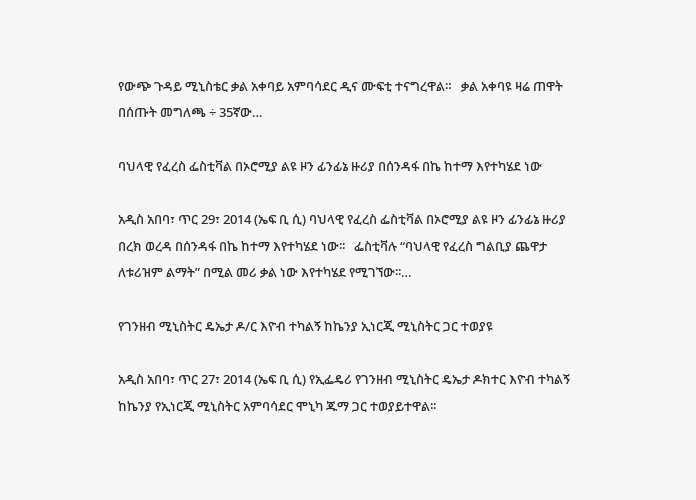የውጭ ጉዳይ ሚኒስቴር ቃል አቀባይ አምባሳደር ዲና ሙፍቲ ተናግረዋል።   ቃል አቀባዩ ዛሬ ጠዋት በሰጡት መግለጫ ÷ 35ኛው…

ባህላዊ የፈረስ ፌስቲቫል በኦሮሚያ ልዩ ዞን ፊንፊኔ ዙሪያ በሰንዳፋ በኬ ከተማ እየተካሄደ ነው

አዲስ አበባ፣ ጥር 29፣ 2014 (ኤፍ ቢ ሲ) ባህላዊ የፈረስ ፌስቲቫል በኦሮሚያ ልዩ ዞን ፊንፊኔ ዙሪያ በረክ ወረዳ በሰንዳፋ በኬ ከተማ እየተካሄደ ነው፡፡   ፌስቲቫሉ “ባህላዊ የፈረስ ግልቢያ ጨዋታ ለቱሪዝም ልማት” በሚል መሪ ቃል ነው እየተካሄደ የሚገኘው፡፡…

የገንዘብ ሚኒስትር ዴኤታ ዶ/ር እዮብ ተካልኝ ከኬንያ ኢነርጂ ሚኒስትር ጋር ተወያዩ

አዲስ አበባ፣ ጥር 27፣ 2014 (ኤፍ ቢ ሲ) የኢፌዴሪ የገንዘብ ሚኒስትር ዴኤታ ዶክተር እዮብ ተካልኝ ከኬንያ የኢነርጂ ሚኒስትር አምባሳደር ሞኒካ ጁማ ጋር ተወያይተዋል፡፡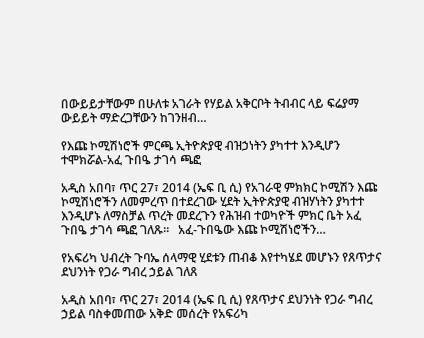በውይይታቸውም በሁለቱ አገራት የሃይል አቅርቦት ትብብር ላይ ፍሬያማ ውይይት ማድረጋቸውን ከገንዘብ…

የእጩ ኮሚሽነሮች ምርጫ ኢትዮጵያዊ ብዝኃነትን ያካተተ እንዲሆን ተሞክሯል-አፈ ጉበዔ ታገሳ ጫፎ

አዲስ አበባ፣ ጥር 27፣ 2014 (ኤፍ ቢ ሲ) የአገራዊ ምክክር ኮሚሽን እጩ ኮሚሽነሮችን ለመምረጥ በተደረገው ሂደት ኢትዮጵያዊ ብዝሃነትን ያካተተ እንዲሆኑ ለማስቻል ጥረት መደረጉን የሕዝብ ተወካዮች ምክር ቤት አፈ ጉበዔ ታገሳ ጫፎ ገለጹ።   አፈ-ጉበዔው እጩ ኮሚሽነሮችን…

የአፍሪካ ህብረት ጉባኤ ሰላማዊ ሂደቱን ጠብቆ እየተካሄደ መሆኑን የጸጥታና ደህንነት የጋራ ግብረ ኃይል ገለጸ

አዲስ አበባ፣ ጥር 27፣ 2014 (ኤፍ ቢ ሲ) የጸጥታና ደህንነት የጋራ ግብረ ኃይል ባስቀመጠው አቅድ መሰረት የአፍሪካ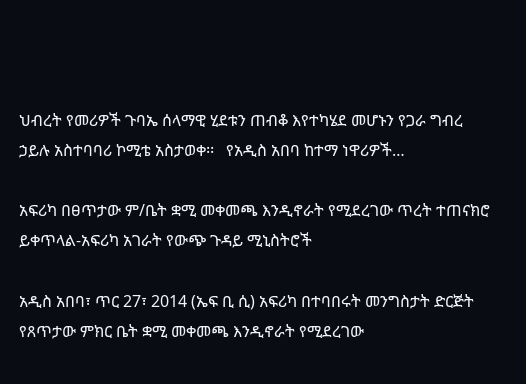ህብረት የመሪዎች ጉባኤ ሰላማዊ ሂደቱን ጠብቆ እየተካሄደ መሆኑን የጋራ ግብረ ኃይሉ አስተባባሪ ኮሚቴ አስታወቀ፡፡   የአዲስ አበባ ከተማ ነዋሪዎች…

አፍሪካ በፀጥታው ም/ቤት ቋሚ መቀመጫ እንዲኖራት የሚደረገው ጥረት ተጠናክሮ ይቀጥላል-አፍሪካ አገራት የውጭ ጉዳይ ሚኒስትሮች

አዲስ አበባ፣ ጥር 27፣ 2014 (ኤፍ ቢ ሲ) አፍሪካ በተባበሩት መንግስታት ድርጅት የጸጥታው ምክር ቤት ቋሚ መቀመጫ እንዲኖራት የሚደረገው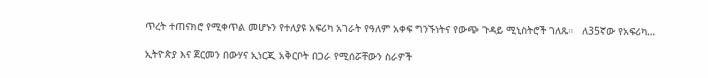ጥረት ተጠናክሮ የሚቀጥል መሆኑን የተለያዩ አፍሪካ አገራት የዓለም አቀፍ ግንኙነትና የውጭ ጉዳይ ሚኒስትሮች ገለጹ።   ለ35ኛው የአፍሪካ…

ኢትዮጵያ እና ጀርመን በውሃና ኢነርጂ አቅርቦት በጋራ የሚሰሯቸውን ስራዎች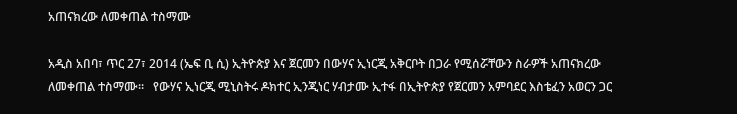አጠናክረው ለመቀጠል ተስማሙ

አዲስ አበባ፣ ጥር 27፣ 2014 (ኤፍ ቢ ሲ) ኢትዮጵያ እና ጀርመን በውሃና ኢነርጂ አቅርቦት በጋራ የሚሰሯቸውን ስራዎች አጠናክረው ለመቀጠል ተስማሙ።   የውሃና ኢነርጂ ሚኒስትሩ ዶክተር ኢንጂነር ሃብታሙ ኢተፋ በኢትዮጵያ የጀርመን አምባደር እስቴፈን አወርን ጋር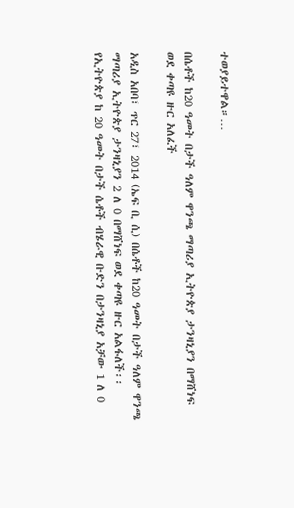ተወያይተዋል።…

በሴቶች ከ20 ዓመት በታች ዓለም ዋንጫ ማጣሪያ ኢትዮጵያ ታንዛኒያን በማሸነፍ ወደ ቀጣዩ ዙር አለፈች

አዲስ አበባ፣ ጥር 27፣ 2014 (ኤፍ ቢ ሲ) በሴቶች ከ20 ዓመት በታች ዓለም ዋንጫ ማጣሪያ ኢትዮጵያ ታንዛኒያን 2 ለ 0 በማሸነፍ ወደ ቀጣዩ ዙር አልፋለች፡፡   የኢትዮጵያ ከ 20 ዓመት በታች ሴቶች ብሄራዊ ቡድን በታንዛኒያ አቻው 1 ለ 0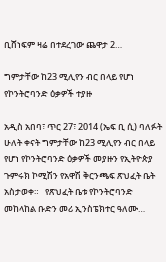ቢሸነፍም ዛሬ በተደረገው ጨዋታ 2…

ግምታቸው ከ23 ሚሊየን ብር በላይ የሆነ የኮንትሮባንድ ዕቃዎች ተያዙ

አዲስ አበባ፣ ጥር 27፣ 2014 (ኤፍ ቢ ሲ) ባለፉት ሁለት ቀናት ግምታቸው ከ23 ሚሊየን ብር በላይ የሆነ የኮንትሮባንድ ዕቃዎች መያዙን የኢትዮጵያ ጉምሩክ ኮሚሽን የአዋሽ ቅርንጫፍ ጽህፈት ቤት አስታወቀ።   የጽህፈት ቤቱ የኮንትሮባንድ መከላከል ቡድን መሪ ኢንስፔክተር ዓለሙ…